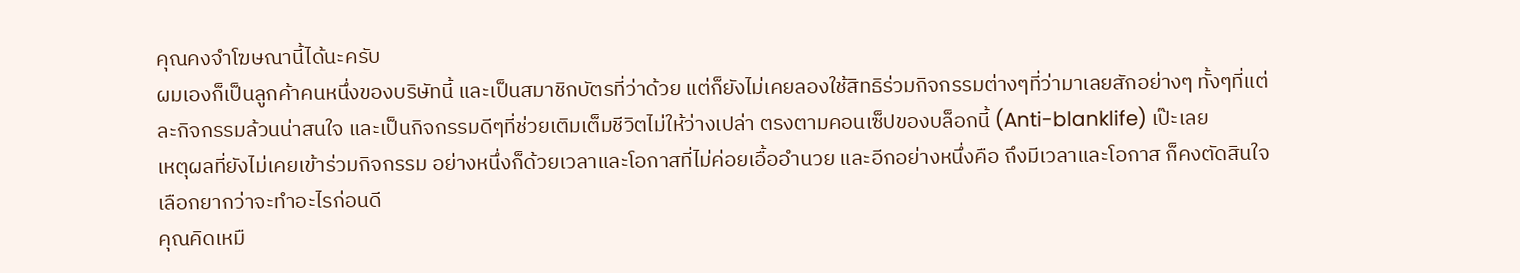คุณคงจำโฆษณานี้ได้นะครับ
ผมเองก็เป็นลูกค้าคนหนึ่งของบริษัทนี้ และเป็นสมาชิกบัตรที่ว่าด้วย แต่ก็ยังไม่เคยลองใช้สิทธิร่วมกิจกรรมต่างๆที่ว่ามาเลยสักอย่างๆ ทั้งๆที่แต่ละกิจกรรมล้วนน่าสนใจ และเป็นกิจกรรมดีๆที่ช่วยเติมเต็มชีวิตไม่ให้ว่างเปล่า ตรงตามคอนเซ็ปของบล็อกนี้ (Anti-blanklife) เป๊ะเลย
เหตุผลที่ยังไม่เคยเข้าร่วมกิจกรรม อย่างหนึ่งก็ด้วยเวลาและโอกาสที่ไม่ค่อยเอื้ออำนวย และอีกอย่างหนึ่งคือ ถึงมีเวลาและโอกาส ก็คงตัดสินใจเลือกยากว่าจะทำอะไรก่อนดี
คุณคิดเหมื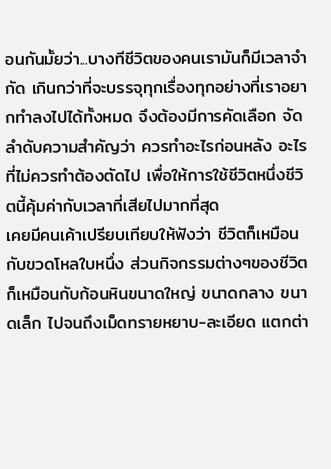อนกันมั้ยว่า...บางทีชีวิตของคนเรามันก็มีเวลาจำกัด เกินกว่าที่จะบรรจุทุกเรื่องทุกอย่างที่เราอยากทำลงไปได้ทั้งหมด จึงต้องมีการคัดเลือก จัดลำดับความสำคัญว่า ควรทำอะไรก่อนหลัง อะไรที่ไม่ควรทำต้องตัดไป เพื่อให้การใช้ชีวิตหนึ่งชีวิตนี้คุ้มค่ากับเวลาที่เสียไปมากที่สุด
เคยมีคนเค้าเปรียบเทียบให้ฟังว่า ชีวิตก็เหมือนกับขวดโหลใบหนึ่ง ส่วนกิจกรรมต่างๆของชีวิตก็เหมือนกับก้อนหินขนาดใหญ่ ขนาดกลาง ขนาดเล็ก ไปจนถึงเม็ดทรายหยาบ-ละเอียด แตกต่า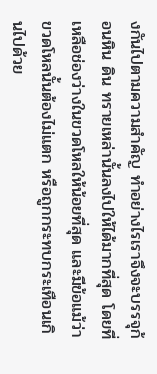งกันไปตามความสำคัญ ทำอย่างไรเราจึงจะบรรจุก้อนหิน ดิน ทรายเหล่านั้นลงไปให้ได้มากที่สุด โดยที่เหลือช่องว่างในขวดโหลให้น้อยที่สุด และมีข้อแม้ว่า ขวดโหลนั้นต้องไม่แตก หรือถูกกระทบกระเทือนเกินไปด้วย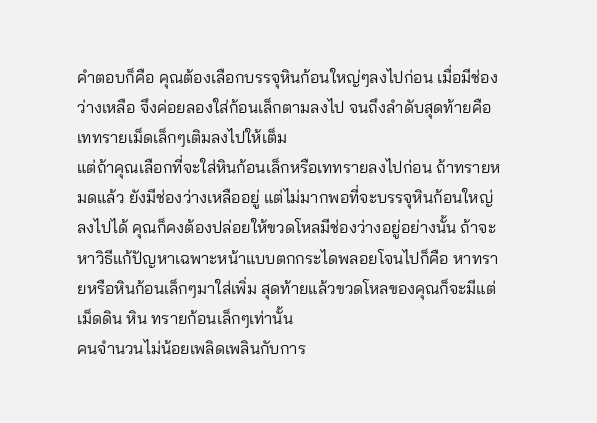คำตอบก็คือ คุณต้องเลือกบรรจุหินก้อนใหญ่ๆลงไปก่อน เมื่อมีช่องว่างเหลือ จึงค่อยลองใส่ก้อนเล็กตามลงไป จนถึงลำดับสุดท้ายคือเททรายเม็ดเล็กๆเติมลงไปให้เต็ม
แต่ถ้าคุณเลือกที่จะใส่หินก้อนเล็กหรือเททรายลงไปก่อน ถ้าทรายหมดแล้ว ยังมีช่องว่างเหลืออยู่ แต่ไม่มากพอที่จะบรรจุหินก้อนใหญ่ลงไปได้ คุณก็คงต้องปล่อยให้ขวดโหลมีช่องว่างอยู่อย่างนั้น ถ้าจะหาวิธีแก้ปัญหาเฉพาะหน้าแบบตกกระไดพลอยโจนไปก็คือ หาทรายหรือหินก้อนเล็กๆมาใส่เพิ่ม สุดท้ายแล้วขวดโหลของคุณก็จะมีแต่เม็ดดิน หิน ทรายก้อนเล็กๆเท่านั้น
คนจำนวนไม่น้อยเพลิดเพลินกับการ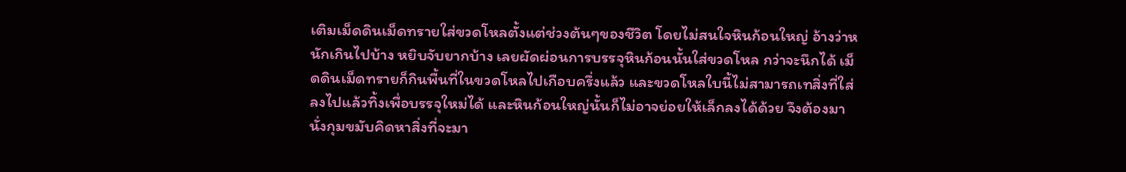เติมเม็ดดินเม็ดทรายใส่ขวดโหลตั้งแต่ช่วงต้นๆของชีวิต โดยไม่สนใจหินก้อนใหญ่ อ้างว่าหนักเกินไปบ้าง หยิบจับยากบ้าง เลยผัดผ่อนการบรรจุหินก้อนนั้นใส่ขวดโหล กว่าจะนึกได้ เม็ดดินเม็ดทรายก็กินพื้นที่ในขวดโหลไปเกือบครึ่งแล้ว และขวดโหลใบนี้ไม่สามารถเทสิ่งที่ใส่ลงไปแล้วทิ้งเพื่อบรรจุใหม่ได้ และหินก้อนใหญ่นั้นก็ไม่อาจย่อยให้เล็กลงได้ด้วย จึงต้องมานั่งกุมขมับคิดหาสิ่งที่จะมา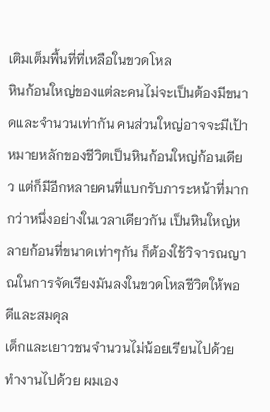เติมเต็มพื้นที่ที่เหลือในขวดโหล
หินก้อนใหญ่ของแต่ละคนไม่จะเป็นต้องมีขนาดและจำนวนเท่ากัน คนส่วนใหญ่อาจจะมีเป้าหมายหลักของชีวิตเป็นหินก้อนใหญ่ก้อนเดียว แต่ก็มีอีกหลายคนที่แบกรับภาระหน้าที่มากกว่าหนึ่งอย่างในเวลาเดียวกัน เป็นหินใหญ่หลายก้อนที่ขนาดเท่าๆกัน ก็ต้องใช้วิจารณญาณในการจัดเรียงมันลงในขวดโหลชีวิตให้พอดีและสมดุล
เด็กและเยาวชนจำนวนไม่น้อยเรียนไปด้วยทำงานไปด้วย ผมเอง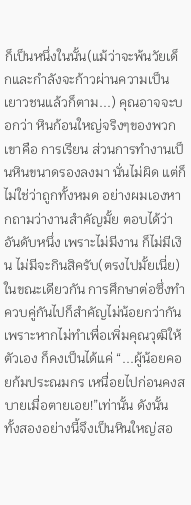ก็เป็นหนึ่งในนั้น(แม้ว่าจะพ้นวัยเด็กและกำลังจะก้าวผ่านความเป็นเยาวชนแล้วก็ตาม...) คุณอาจจะบอกว่า หินก้อนใหญ่จริงๆของพวกเขาคือ การเรียน ส่วนการทำงานเป็นหินขนาดรองลงมา นั่นไม่ผิด แต่ก็ไม่ใช่ว่าถูกทั้งหมด อย่างผมเองหากถามว่างานสำคัญมั้ย ตอบได้ว่าอันดับหนึ่ง เพราะไม่มีงาน ก็ไม่มีเงิน ไม่มีจะกินสิครับ(ตรงไปมั้ยเนี่ย) ในขณะเดียวกัน การศึกษาต่อซึ่งทำควบคู่กันไปก็สำคัญไม่น้อยกว่ากัน เพราะหากไม่ทำเพื่อเพิ่มคุณวุฒิให้ตัวเอง ก็คงเป็นได้แค่ “...ผู้น้อยคอยก้มประณมกร เหนื่อยไปก่อนคงสบายเมื่อตายเอย!”เท่านั้น ดังนั้น ทั้งสองอย่างนี้จึงเป็นหินใหญ่สอ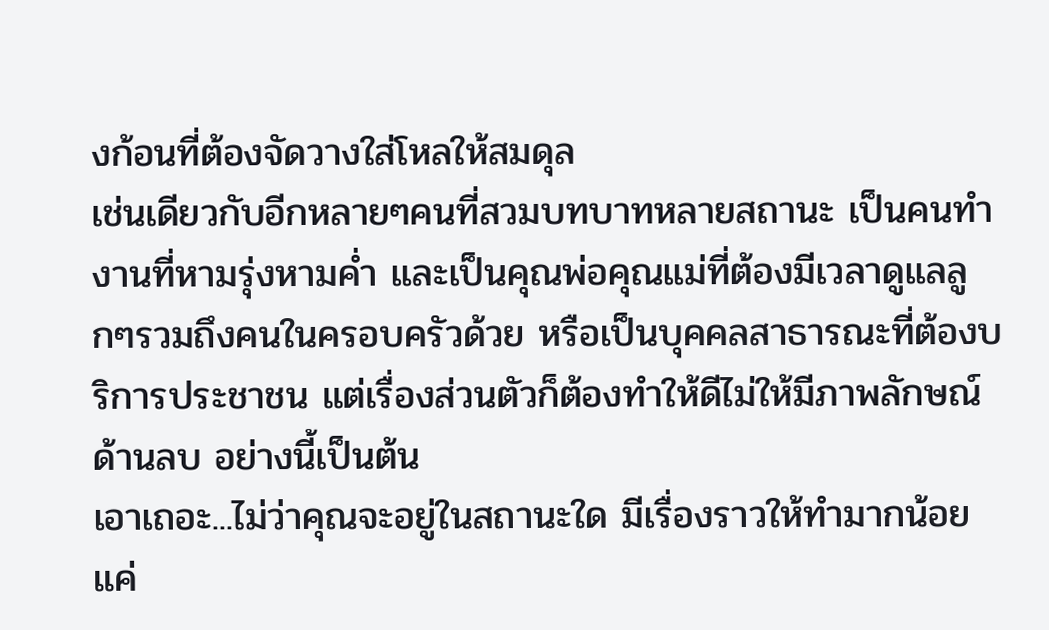งก้อนที่ต้องจัดวางใส่โหลให้สมดุล
เช่นเดียวกับอีกหลายๆคนที่สวมบทบาทหลายสถานะ เป็นคนทำงานที่หามรุ่งหามค่ำ และเป็นคุณพ่อคุณแม่ที่ต้องมีเวลาดูแลลูกๆรวมถึงคนในครอบครัวด้วย หรือเป็นบุคคลสาธารณะที่ต้องบริการประชาชน แต่เรื่องส่วนตัวก็ต้องทำให้ดีไม่ให้มีภาพลักษณ์ด้านลบ อย่างนี้เป็นต้น
เอาเถอะ...ไม่ว่าคุณจะอยู่ในสถานะใด มีเรื่องราวให้ทำมากน้อยแค่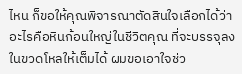ไหน ก็ขอให้คุณพิจารณาตัดสินใจเลือกได้ว่า อะไรคือหินก้อนใหญ่ในชีวิตคุณ ที่จะบรรจุลงในขวดโหลให้เต็มได้ ผมขอเอาใจช่ว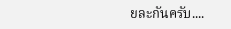ยละกันครับ....